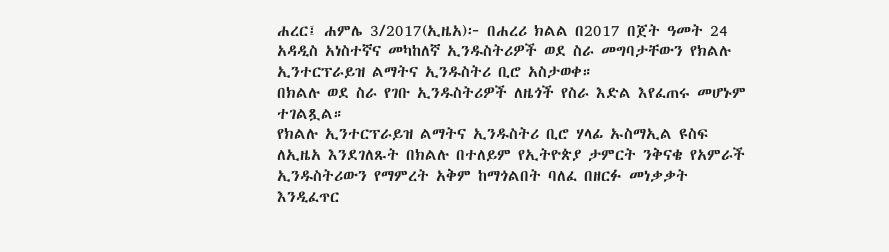ሐረር፤ ሐምሌ 3/2017(ኢዜአ)፦ በሐረሪ ክልል በ2017 በጀት ዓመት 24 አዳዲስ አነስተኛና መካከለኛ ኢንዱስትሪዎች ወደ ስራ መግባታቸውን የክልሉ ኢንተርፕራይዝ ልማትና ኢንዱስትሪ ቢሮ አስታወቀ።
በክልሉ ወደ ስራ የገቡ ኢንዱስትሪዎች ለዜጎች የስራ እድል እየፈጠሩ መሆኑም ተገልጿል።
የክልሉ ኢንተርፕራይዝ ልማትና ኢንዱስትሪ ቢሮ ሃላፊ ኡስማኢል ዩስፍ ለኢዜአ እንደገለጹት በክልሉ በተለይም የኢትዮጵያ ታምርት ንቅናቄ የአምራች ኢንዱስትሪውን የማምረት አቅም ከማጎልበት ባለፈ በዘርፉ መነቃቃት እንዲፈጥር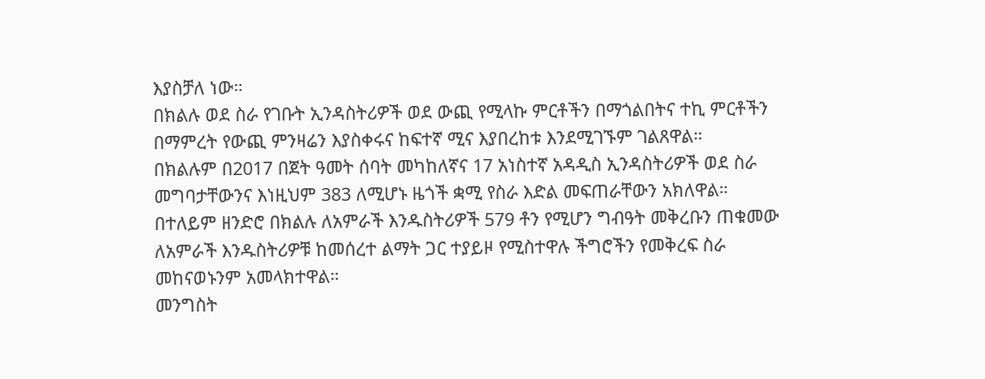እያስቻለ ነው።
በክልሉ ወደ ስራ የገቡት ኢንዳስትሪዎች ወደ ውጪ የሚላኩ ምርቶችን በማጎልበትና ተኪ ምርቶችን በማምረት የውጪ ምንዛሬን እያስቀሩና ከፍተኛ ሚና እያበረከቱ እንደሚገኙም ገልጸዋል።
በክልሉም በ2017 በጀት ዓመት ሰባት መካከለኛና 17 አነስተኛ አዳዲስ ኢንዳስትሪዎች ወደ ስራ መግባታቸውንና እነዚህም 383 ለሚሆኑ ዜጎች ቋሚ የስራ እድል መፍጠራቸውን አክለዋል።
በተለይም ዘንድሮ በክልሉ ለአምራች እንዱስትሪዎች 579 ቶን የሚሆን ግብዓት መቅረቡን ጠቁመው ለአምራች እንዱስትሪዎቹ ከመሰረተ ልማት ጋር ተያይዞ የሚስተዋሉ ችግሮችን የመቅረፍ ስራ መከናወኑንም አመላክተዋል።
መንግስት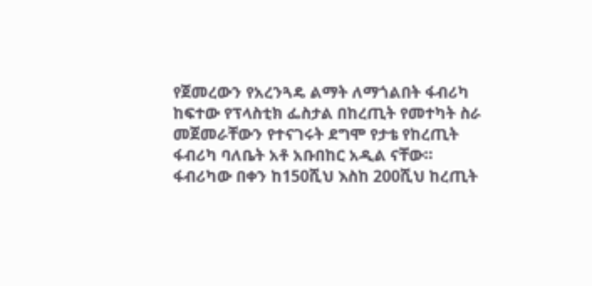የጀመረውን የአረንጓዴ ልማት ለማጎልበት ፋብሪካ ከፍተው የፕላስቲክ ፌስታል በከረጢት የመተካት ስራ መጀመራቸውን የተናገሩት ደግሞ የታቴ የከረጢት ፋብሪካ ባለቤት አቶ አቡበከር አዲል ናቸው።
ፋብሪካው በቀን ከ150ሺህ እስከ 200ሺህ ከረጢት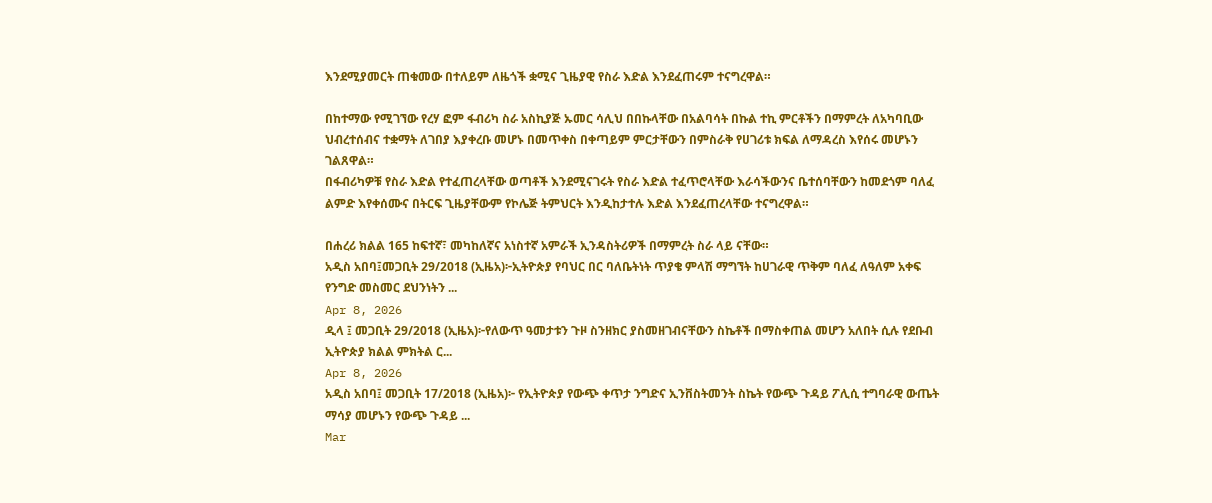እንደሚያመርት ጠቁመው በተለይም ለዜጎች ቋሚና ጊዜያዊ የስራ እድል እንደፈጠሩም ተናግረዋል።

በከተማው የሚገኘው የረሃ ፎም ፋብሪካ ስራ አስኪያጅ ኡመር ሳሊህ በበኩላቸው በአልባሳት በኩል ተኪ ምርቶችን በማምረት ለአካባቢው ህብረተሰብና ተቋማት ለገበያ እያቀረቡ መሆኑ በመጥቀስ በቀጣይም ምርታቸውን በምስራቅ የሀገሪቱ ክፍል ለማዳረስ እየሰሩ መሆኑን ገልጸዋል።
በፋብሪካዎቹ የስራ እድል የተፈጠረላቸው ወጣቶች እንደሚናገሩት የስራ እድል ተፈጥሮላቸው እራሳችውንና ቤተሰባቸውን ከመደጎም ባለፈ ልምድ እየቀሰሙና በትርፍ ጊዜያቸውም የኮሌጅ ትምህርት እንዲከታተሉ እድል እንደፈጠረላቸው ተናግረዋል።

በሐረሪ ክልል 165 ከፍተኛ፣ መካከለኛና አነስተኛ አምራች ኢንዳስትሪዎች በማምረት ስራ ላይ ናቸው።
አዲስ አበባ፤መጋቢት 29/2018 (ኢዜአ)፦ኢትዮጵያ የባህር በር ባለቤትነት ጥያቄ ምላሽ ማግኘት ከሀገራዊ ጥቅም ባለፈ ለዓለም አቀፍ የንግድ መስመር ደህንነትን ...
Apr 8, 2026
ዲላ ፤ መጋቢት 29/2018 (ኢዜአ)፦የለውጥ ዓመታቱን ጉዞ ስንዘክር ያስመዘገብናቸውን ስኬቶች በማስቀጠል መሆን አለበት ሲሉ የደቡብ ኢትዮጵያ ክልል ምክትል ር...
Apr 8, 2026
አዲስ አበባ፤ መጋቢት 17/2018 (ኢዜአ)፦ የኢትዮጵያ የውጭ ቀጥታ ንግድና ኢንቨስትመንት ስኬት የውጭ ጉዳይ ፖሊሲ ተግባራዊ ውጤት ማሳያ መሆኑን የውጭ ጉዳይ ...
Mar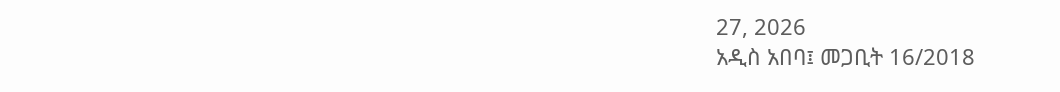27, 2026
አዲስ አበባ፤ መጋቢት 16/2018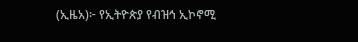(ኢዜአ)፦ የኢትዮጵያ የብዝኅ ኢኮኖሚ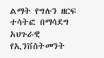ልማት የግሉን ዘርፍ ተሳትፎ በማሳደግ አህጉራዊ የኢንቨስትመንት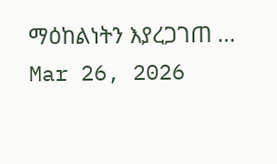ማዕከልነትን እያረጋገጠ ...
Mar 26, 2026